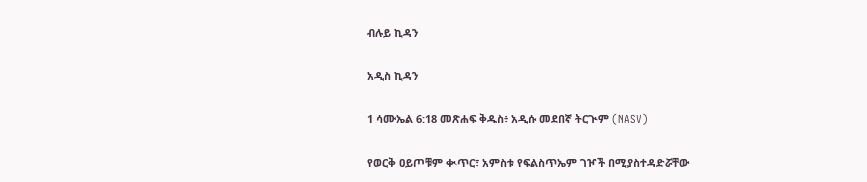ብሉይ ኪዳን

አዲስ ኪዳን

1 ሳሙኤል 6:18 መጽሐፍ ቅዱስ፥ አዲሱ መደበኛ ትርጒም (NASV)

የወርቅ ዐይጦቹም ቊጥር፣ አምስቱ የፍልስጥኤም ገዦች በሚያስተዳድሯቸው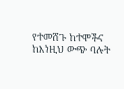የተመሸጉ ከተሞችና ከእነዚህ ውጭ ባሉት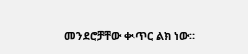መንደሮቻቸው ቊጥር ልክ ነው።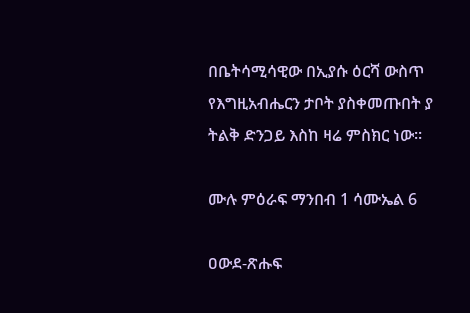በቤትሳሚሳዊው በኢያሱ ዕርሻ ውስጥ የእግዚአብሔርን ታቦት ያስቀመጡበት ያ ትልቅ ድንጋይ እስከ ዛሬ ምስክር ነው።

ሙሉ ምዕራፍ ማንበብ 1 ሳሙኤል 6

ዐውደ-ጽሑፍ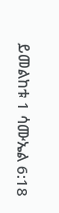ይመልከቱ 1 ሳሙኤል 6:18